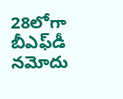28లోగా బీఎఫ్‌డీ నమోదు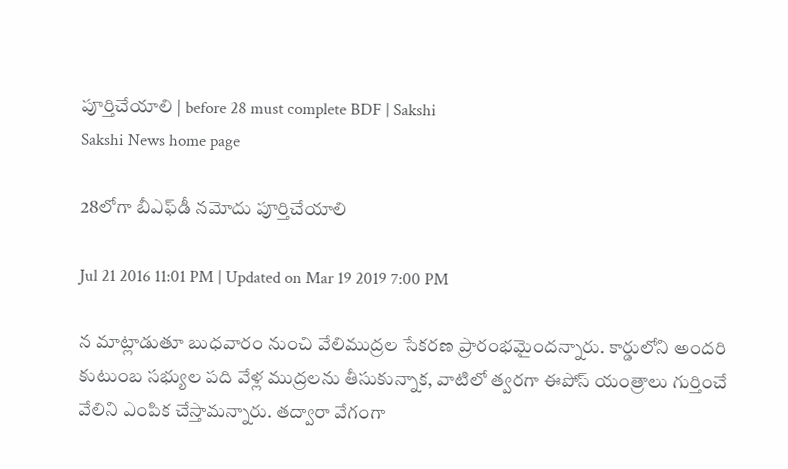పూర్తిచేయాలి | before 28 must complete BDF | Sakshi
Sakshi News home page

28లోగా బీఎఫ్‌డీ నమోదు పూర్తిచేయాలి

Jul 21 2016 11:01 PM | Updated on Mar 19 2019 7:00 PM

న మాట్లాడుతూ బుధవారం నుంచి వేలిముద్రల సేకరణ ప్రారంభమైందన్నారు. కార్డులోని అందరి కుటుంబ సభ్యుల పది వేళ్ల ముద్రలను తీసుకున్నాక, వాటిలో త్వరగా ఈపోస్‌ యంత్రాలు గుర్తించే వేలిని ఎంపిక చేస్తామన్నారు. తద్వారా వేగంగా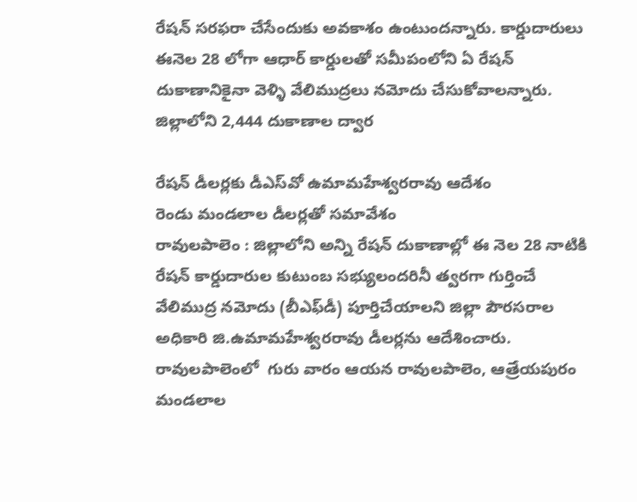రేషన్‌ సరఫరా చేసేందుకు అవకాశం ఉంటుందన్నారు. కార్డుదారులు ఈనెల 28 లోగా ఆధార్‌ కార్డులతో సమీపంలోని ఏ రేషన్‌ దుకాణానికైనా వెళ్ళి వేలిముద్రలు నమోదు చేసుకోవాలన్నారు. జిల్లాలోని 2,444 దుకాణాల ద్వార

రేషన్‌ డీలర్లకు డీఎస్‌వో ఉమామహేశ్వరరావు ఆదేశం
రెండు మండలాల డీలర్లతో సమావేశం
రావులపాలెం : జిల్లాలోని అన్ని రేషన్‌ దుకాణాల్లో ఈ నెల 28 నాటికి రేషన్‌ కార్డుదారుల కుటుంబ సభ్యులందరినీ త్వరగా గుర్తించే వేలిముద్ర నమోదు (బీఎఫ్‌డీ) పూర్తిచేయాలని జిల్లా పౌరసరాల అధికారి జి.ఉమామహేశ్వరరావు డీలర్లను ఆదేశించారు.  రావులపాలెంలో  గురు వారం ఆయన రావులపాలెం, ఆత్రేయపురం మండలాల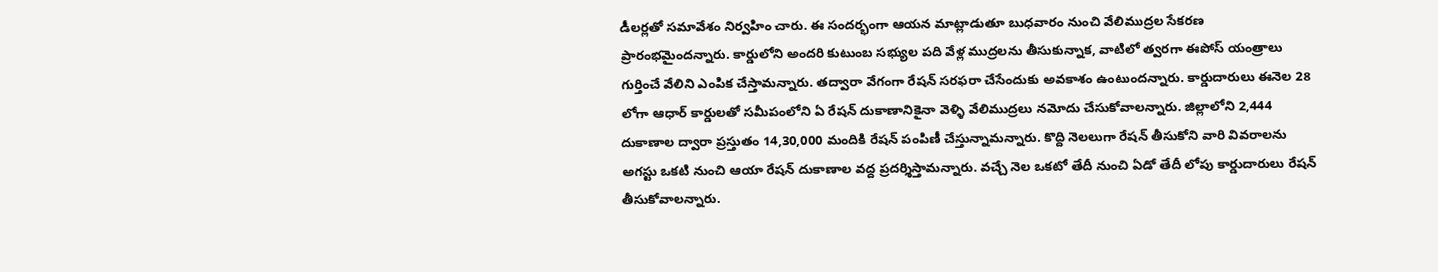డీలర్లతో సమావేశం నిర్వహిం చారు. ఈ సందర్భంగా ఆయన మాట్లాడుతూ బుధవారం నుంచి వేలిముద్రల సేకరణ ప్రారంభమైందన్నారు. కార్డులోని అందరి కుటుంబ సభ్యుల పది వేళ్ల ముద్రలను తీసుకున్నాక, వాటిలో త్వరగా ఈపోస్‌ యంత్రాలు గుర్తించే వేలిని ఎంపిక చేస్తామన్నారు. తద్వారా వేగంగా రేషన్‌ సరఫరా చేసేందుకు అవకాశం ఉంటుందన్నారు. కార్డుదారులు ఈనెల 28 లోగా ఆధార్‌ కార్డులతో సమీపంలోని ఏ రేషన్‌ దుకాణానికైనా వెళ్ళి వేలిముద్రలు నమోదు చేసుకోవాలన్నారు. జిల్లాలోని 2,444 దుకాణాల ద్వారా ప్రస్తుతం 14,30,000 మందికి రేషన్‌ పంపిణీ చేస్తున్నామన్నారు. కొద్ది నెలలుగా రేషన్‌ తీసుకోని వారి వివరాలను అగస్టు ఒకటి నుంచి ఆయా రేషన్‌ దుకాణాల వద్ద ప్రదర్శిస్తామన్నారు. వచ్చే నెల ఒకటో తేదీ నుంచి ఏడో తేదీ లోపు కార్డుదారులు రేషన్‌ తీసుకోవాలన్నారు.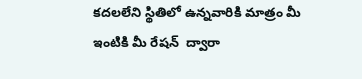కదలలేని స్థితిలో ఉన్నవారికి మాత్రం మీ ఇంటికి మీ రేషన్‌  ద్వారా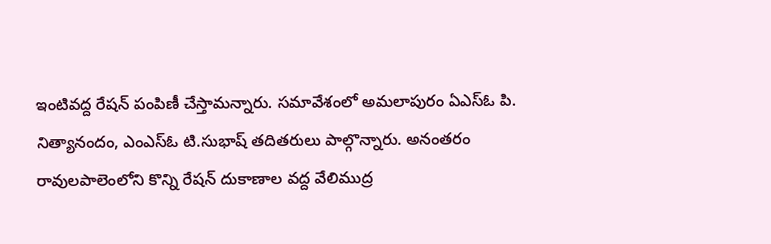ఇంటివద్ద రేషన్‌ పంపిణీ చేస్తామన్నారు. సమావేశంలో అమలాపురం ఏఎస్‌ఓ పి. నిత్యానందం, ఎంఎస్‌ఓ టి.సుభాష్‌ తదితరులు పాల్గొన్నారు. అనంతరం రావులపాలెంలోని కొన్ని రేషన్‌ దుకాణాల వద్ద వేలిముద్ర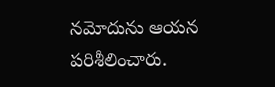నమోదును ఆయన పరిశీలించారు.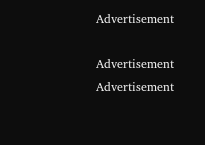Advertisement

Advertisement
Advertisement